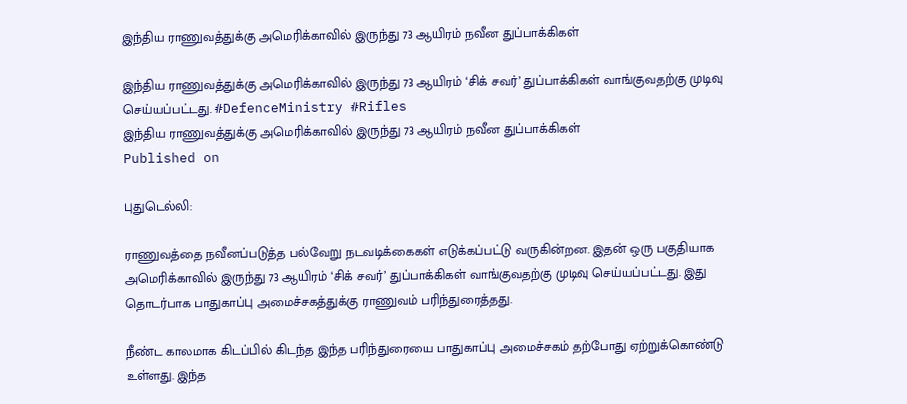இந்திய ராணுவத்துக்கு அமெரிக்காவில் இருந்து 73 ஆயிரம் நவீன துப்பாக்கிகள்

இந்திய ராணுவத்துக்கு அமெரிக்காவில் இருந்து 73 ஆயிரம் ‘சிக் சவர்’ துப்பாக்கிகள் வாங்குவதற்கு முடிவு செய்யப்பட்டது. #DefenceMinistry #Rifles
இந்திய ராணுவத்துக்கு அமெரிக்காவில் இருந்து 73 ஆயிரம் நவீன துப்பாக்கிகள்
Published on

புதுடெல்லி:

ராணுவத்தை நவீனப்படுத்த பல்வேறு நடவடிக்கைகள் எடுக்கப்பட்டு வருகின்றன. இதன் ஒரு பகுதியாக அமெரிக்காவில் இருந்து 73 ஆயிரம் ‘சிக் சவர்’ துப்பாக்கிகள் வாங்குவதற்கு முடிவு செய்யப்பட்டது. இது தொடர்பாக பாதுகாப்பு அமைச்சகத்துக்கு ராணுவம் பரிந்துரைத்தது.

நீண்ட காலமாக கிடப்பில் கிடந்த இந்த பரிந்துரையை பாதுகாப்பு அமைச்சகம் தற்போது ஏற்றுக்கொண்டு உள்ளது. இந்த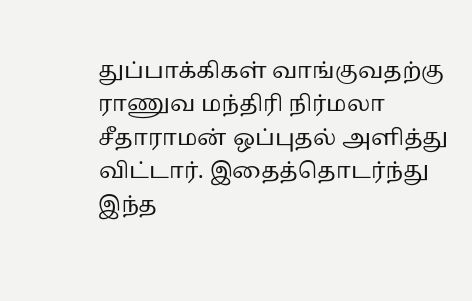துப்பாக்கிகள் வாங்குவதற்கு ராணுவ மந்திரி நிர்மலா சீதாராமன் ஒப்புதல் அளித்து விட்டார். இதைத்தொடர்ந்து இந்த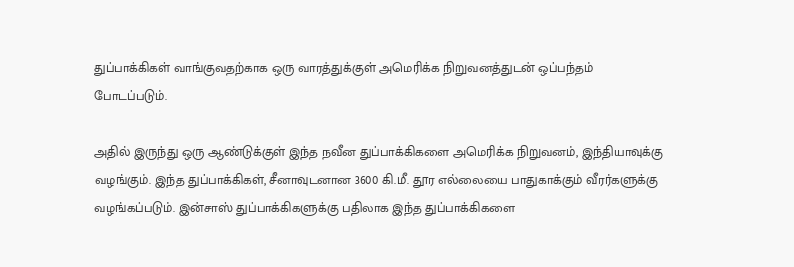துப்பாக்கிகள் வாங்குவதற்காக ஒரு வாரத்துக்குள் அமெரிக்க நிறுவனத்துடன் ஒப்பந்தம் போடப்படும்.

அதில் இருந்து ஒரு ஆண்டுக்குள் இந்த நவீன துப்பாக்கிகளை அமெரிக்க நிறுவனம், இந்தியாவுக்கு வழங்கும். இந்த துப்பாக்கிகள், சீனாவுடனான 3600 கி.மீ. தூர எல்லையை பாதுகாக்கும் வீரர்களுக்கு வழங்கப்படும். இன்சாஸ் துப்பாக்கிகளுக்கு பதிலாக இந்த துப்பாக்கிகளை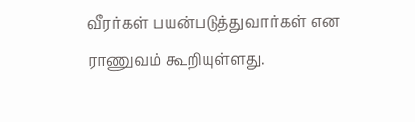வீரர்கள் பயன்படுத்துவார்கள் என ராணுவம் கூறியுள்ளது.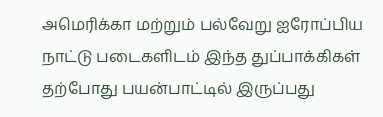அமெரிக்கா மற்றும் பல்வேறு ஐரோப்பிய நாட்டு படைகளிடம் இந்த துப்பாக்கிகள் தற்போது பயன்பாட்டில் இருப்பது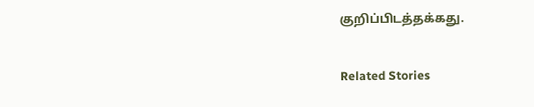குறிப்பிடத்தக்கது.

Related Stories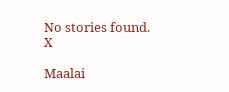No stories found.
X

Maalai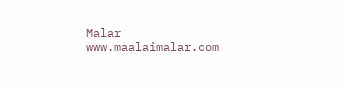Malar
www.maalaimalar.com